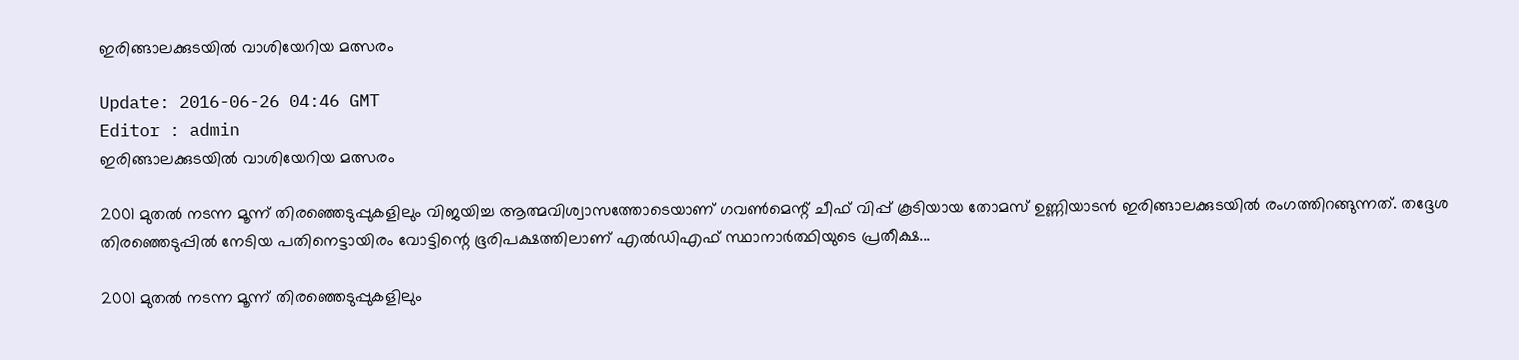ഇരിങ്ങാലക്കുടയില്‍ വാശിയേറിയ മത്സരം

Update: 2016-06-26 04:46 GMT
Editor : admin
ഇരിങ്ങാലക്കുടയില്‍ വാശിയേറിയ മത്സരം

2001 മുതല്‍ നടന്ന മൂന്ന് തിരഞ്ഞെടുപ്പുകളിലും വിജയിച്ച ആത്മവിശ്വാസത്തോടെയാണ് ഗവണ്‍മെന്റ് ചീഫ് വിപ്പ് കൂടിയായ തോമസ് ഉണ്ണിയാടന്‍ ഇരിങ്ങാലക്കുടയില്‍ രംഗത്തിറങ്ങുന്നത്. തദ്ദേശ തിരഞ്ഞെടുപ്പില്‍ നേടിയ പതിനെട്ടായിരം വോട്ടിന്റെ ഭൂരിപക്ഷത്തിലാണ് എല്‍ഡിഎഫ് സ്ഥാനാര്‍ത്ഥിയുടെ പ്രതീക്ഷ...

2001 മുതല്‍ നടന്ന മൂന്ന് തിരഞ്ഞെടുപ്പുകളിലും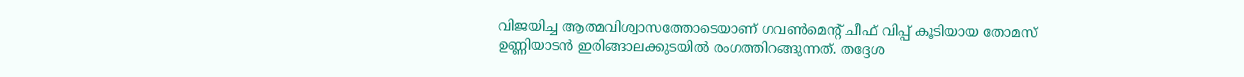വിജയിച്ച ആത്മവിശ്വാസത്തോടെയാണ് ഗവണ്‍മെന്റ് ചീഫ് വിപ്പ് കൂടിയായ തോമസ് ഉണ്ണിയാടന്‍ ഇരിങ്ങാലക്കുടയില്‍ രംഗത്തിറങ്ങുന്നത്. തദ്ദേശ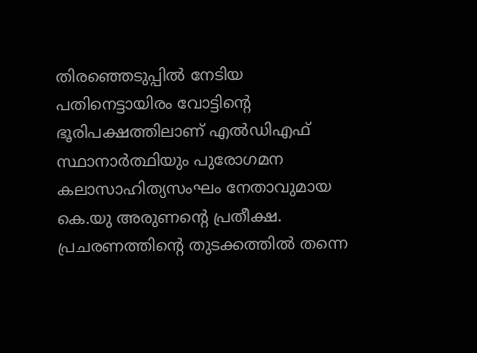തിരഞ്ഞെടുപ്പില്‍ നേടിയ പതിനെട്ടായിരം വോട്ടിന്റെ ഭൂരിപക്ഷത്തിലാണ് എല്‍ഡിഎഫ് സ്ഥാനാര്‍ത്ഥിയും പുരോഗമന കലാസാഹിത്യസംഘം നേതാവുമായ കെ.യു അരുണന്റെ പ്രതീക്ഷ. പ്രചരണത്തിന്റെ തുടക്കത്തില്‍ തന്നെ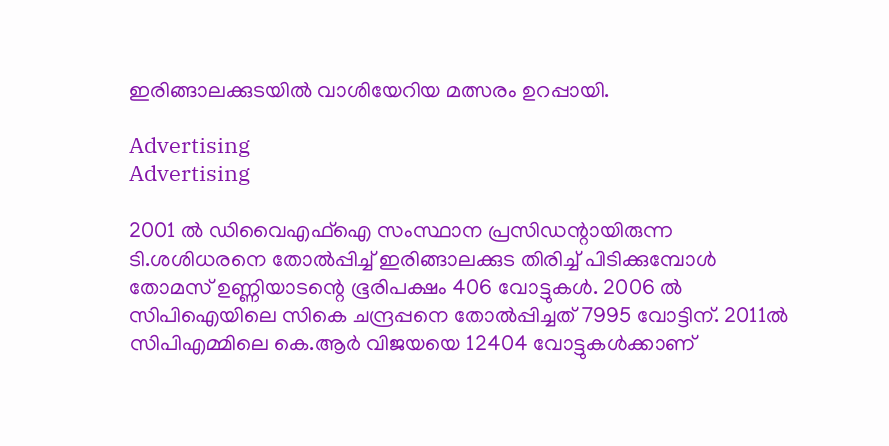ഇരിങ്ങാലക്കുടയില്‍ വാശിയേറിയ മത്സരം ഉറപ്പായി.

Advertising
Advertising

2001 ല്‍ ഡിവൈഎഫ്‌ഐ സംസ്ഥാന പ്രസിഡന്റായിരുന്ന ടി.ശശിധരനെ തോല്‍പ്പിച്ച് ഇരിങ്ങാലക്കുട തിരിച്ച് പിടിക്കുമ്പോള്‍ തോമസ് ഉണ്ണിയാടന്റെ ഭൂരിപക്ഷം 406 വോട്ടുകള്‍. 2006 ല്‍ സിപിഐയിലെ സികെ ചന്ദ്രപ്പനെ തോല്‍പ്പിച്ചത് 7995 വോട്ടിന്. 2011ല്‍ സിപിഎമ്മിലെ കെ.ആര്‍ വിജയയെ 12404 വോട്ടുകള്‍ക്കാണ്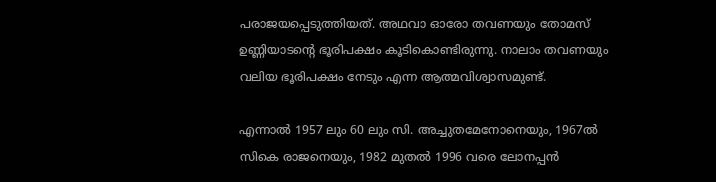പരാജയപ്പെടുത്തിയത്. അഥവാ ഓരോ തവണയും തോമസ് ഉണ്ണിയാടന്റെ ഭൂരിപക്ഷം കൂടികൊണ്ടിരുന്നു. നാലാം തവണയും വലിയ ഭൂരിപക്ഷം നേടും എന്ന ആത്മവിശ്വാസമുണ്ട്.

എന്നാല്‍ 1957 ലും 60 ലും സി. അച്ചുതമേനോനെയും, 1967ല്‍ സികെ രാജനെയും, 1982 മുതല്‍ 1996 വരെ ലോനപ്പന്‍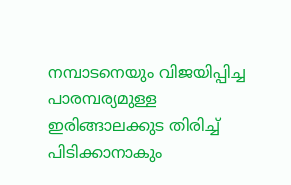നമ്പാടനെയും വിജയിപ്പിച്ച പാരമ്പര്യമുള്ള ഇരിങ്ങാലക്കുട തിരിച്ച് പിടിക്കാനാകും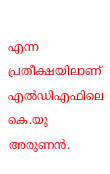എന്ന പ്രതീക്ഷയിലാണ് എല്‍ഡിഎഫിലെ കെ.യു അരുണന്‍.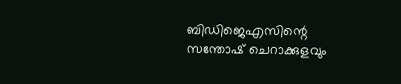ബിഡിജെഎസിന്റെ സന്തോഷ് ചെറാക്കുളവും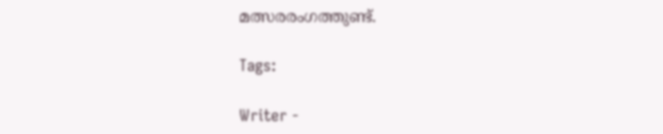മത്സരരംഗത്തുണ്ട്.

Tags:

Writer -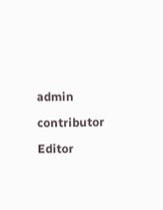admin

contributor

Editor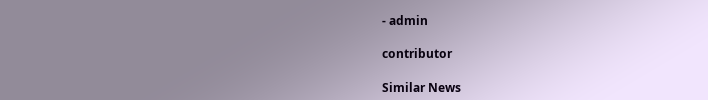- admin

contributor

Similar News